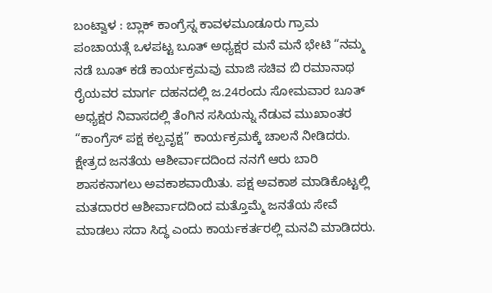ಬಂಟ್ವಾಳ : ಬ್ಲಾಕ್ ಕಾಂಗ್ರೆಸ್ನ ಕಾವಳಮೂಡೂರು ಗ್ರಾಮ ಪಂಚಾಯತ್ಗೆ ಒಳಪಟ್ಟ ಬೂತ್ ಅಧ್ಯಕ್ಷರ ಮನೆ ಮನೆ ಭೇಟಿ “ನಮ್ಮ ನಡೆ ಬೂತ್ ಕಡೆ ಕಾರ್ಯಕ್ರಮವು ಮಾಜಿ ಸಚಿವ ಬಿ ರಮಾನಾಥ ರೈಯವರ ಮಾರ್ಗ ದಹನದಲ್ಲಿ ಜ.24ರಂದು ಸೋಮವಾರ ಬೂತ್ ಅಧ್ಯಕ್ಷರ ನಿವಾಸದಲ್ಲಿ ತೆಂಗಿನ ಸಸಿಯನ್ನು ನೆಡುವ ಮುಖಾಂತರ “ಕಾಂಗ್ರೆಸ್ ಪಕ್ಷ ಕಲ್ಪವೃಕ್ಷ” ಕಾರ್ಯಕ್ರಮಕ್ಕೆ ಚಾಲನೆ ನೀಡಿದರು.
ಕ್ಷೇತ್ರದ ಜನತೆಯ ಆಶೀರ್ವಾದದಿಂದ ನನಗೆ ಆರು ಬಾರಿ ಶಾಸಕನಾಗಲು ಅವಕಾಶವಾಯಿತು. ಪಕ್ಷ ಅವಕಾಶ ಮಾಡಿಕೊಟ್ಟಲ್ಲಿ ಮತದಾರರ ಆಶೀರ್ವಾದದಿಂದ ಮತ್ತೊಮ್ಮೆ ಜನತೆಯ ಸೇವೆ ಮಾಡಲು ಸದಾ ಸಿದ್ಧ ಎಂದು ಕಾರ್ಯಕರ್ತರಲ್ಲಿ ಮನವಿ ಮಾಡಿದರು.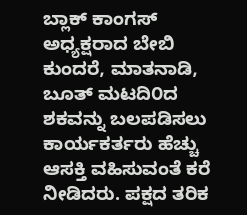ಬ್ಲಾಕ್ ಕಾಂಗಸ್ ಅಧ್ಯಕ್ಷರಾದ ಬೇಬಿ ಕುಂದರೆ, ಮಾತನಾಡಿ, ಬೂತ್ ಮಟದಿ೦ದ ಶಕವನ್ನು ಬಲಪಡಿಸಲು ಕಾರ್ಯಕರ್ತರು ಹೆಚ್ಚು ಆಸಕ್ತಿ ವಹಿಸುವಂತೆ ಕರೆ ನೀಡಿದರು. ಪಕ್ಷದ ತರಿಕ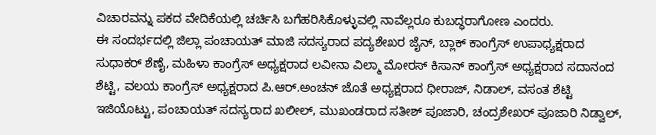ವಿಚಾರವನ್ನು ಪಕದ ವೇದಿಕೆಯಲ್ಲಿ ಚರ್ಚಿಸಿ ಬಗೆಹರಿಸಿಕೊಳ್ಳುವಲ್ಲಿ ನಾವೆಲ್ಲರೂ ಕುಬದ್ಧರಾಗೋಣ ಎಂದರು.
ಈ ಸಂದರ್ಭದಲ್ಲಿ ಜಿಲ್ಲಾ ಪಂಚಾಯತ್ ಮಾಜಿ ಸದಸ್ಯರಾದ ಪದ್ಯಶೇಖರ ಜೈನ್, ಬ್ಲಾಕ್ ಕಾಂಗ್ರೆಸ್ ಉಪಾಧ್ಯಕ್ಷರಾದ ಸುಧಾಕರ್ ಶೆಣೈ, ಮಹಿಳಾ ಕಾಂಗ್ರೆಸ್ ಅಧ್ಯಕ್ಷರಾದ ಲವೀನಾ ವಿಲ್ಮಾ ಮೋರಸ್ ಕಿಸಾನ್ ಕಾಂಗ್ರೆಸ್ ಅಧ್ಯಕ್ಷರಾದ ಸದಾನಂದ ಶೆಟ್ಟಿ, ವಲಯ ಕಾಂಗ್ರೆಸ್ ಅಧ್ಯಕ್ಷರಾದ ಪಿ.ಆರ್.ಅಂಚನ್ ಜೊತೆ ಅಧ್ಯಕ್ಷರಾದ ಧೀರಾಜ್, ನಿಡಾಲ್, ವಸಂತ ಶೆಟ್ಟಿ ಇಜಿಯೊಟ್ಟು, ಪಂಚಾಯತ್ ಸದಸ್ಯರಾದ ಖಲೀಲ್, ಮುಖಂಡರಾದ ಸತೀಶ್ ಪೂಜಾರಿ, ಚಂದ್ರಶೇಖರ್ ಪೂಜಾರಿ ನಿಡ್ವಾಲ್,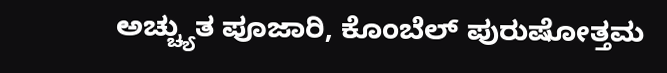ಅಚ್ಚ್ಯುತ ಪೂಜಾರಿ, ಕೊಂಬೆಲ್ ಪುರುಷೋತ್ತಮ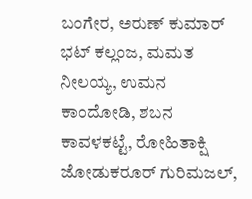ಬಂಗೇರ, ಅರುಣ್ ಕುಮಾರ್ ಭಟ್ ಕಲ್ಲಂಜ, ಮಮತ ನೀಲಯ್ಯ, ಉಮನ ಕಾಂದೋಡಿ, ಶಬನ ಕಾವಳಕಟ್ಟೆ, ರೋಹಿತಾಕ್ಷಿ ಜೋಡುಕರೂರ್ ಗುರಿಮಜಲ್,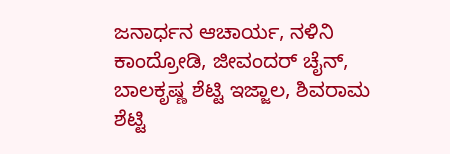ಜನಾರ್ಧನ ಆಚಾರ್ಯ, ನಳಿನಿ ಕಾಂದ್ರೋಡಿ, ಜೀವಂದರ್ ಚೈನ್, ಬಾಲಕೃಷ್ಣ ಶೆಟ್ಟಿ ಇಜ್ಜಾಲ, ಶಿವರಾಮ ಶೆಟ್ಟಿ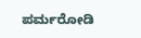ಪರ್ಮರೋಡಿ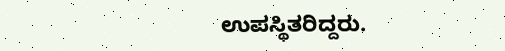ಉಪಸ್ಥಿತರಿದ್ದರು.